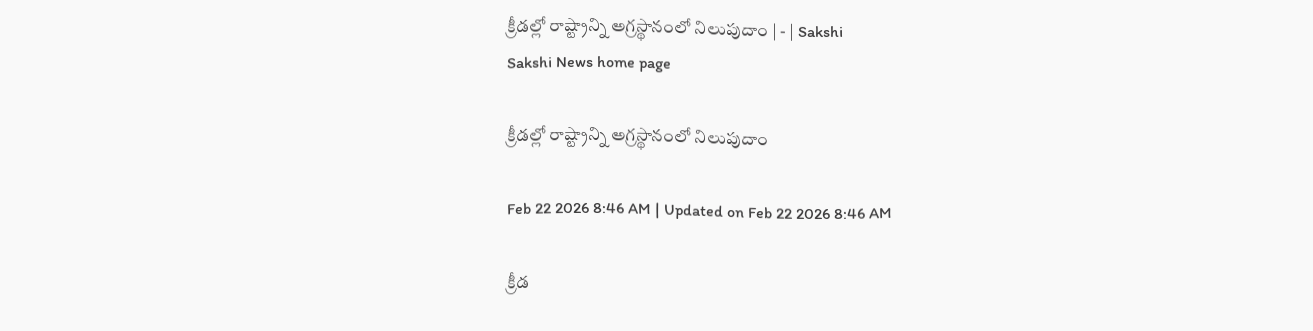క్రీడల్లో రాష్ట్రాన్ని అగ్రస్థానంలో నిలుపుదాం | - | Sakshi
Sakshi News home page

క్రీడల్లో రాష్ట్రాన్ని అగ్రస్థానంలో నిలుపుదాం

Feb 22 2026 8:46 AM | Updated on Feb 22 2026 8:46 AM

క్రీడ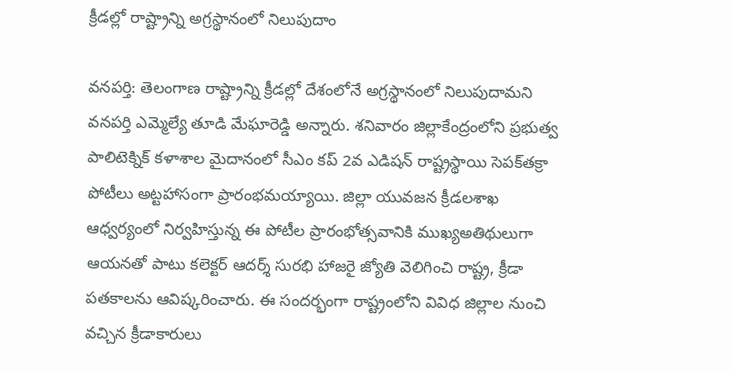క్రీడల్లో రాష్ట్రాన్ని అగ్రస్థానంలో నిలుపుదాం

వనపర్తి: తెలంగాణ రాష్ట్రాన్ని క్రీడల్లో దేశంలోనే అగ్రస్థానంలో నిలుపుదామని వనపర్తి ఎమ్మెల్యే తూడి మేఘారెడ్డి అన్నారు. శనివారం జిల్లాకేంద్రంలోని ప్రభుత్వ పాలిటెక్నిక్‌ కళాశాల మైదానంలో సీఎం కప్‌ 2వ ఎడిషన్‌ రాష్ట్రస్థాయి సెపక్‌తక్రా పోటీలు అట్టహాసంగా ప్రారంభమయ్యాయి. జిల్లా యువజన క్రీడలశాఖ ఆధ్వర్యంలో నిర్వహిస్తున్న ఈ పోటీల ప్రారంభోత్సవానికి ముఖ్యఅతిథులుగా ఆయనతో పాటు కలెక్టర్‌ ఆదర్శ్‌ సురభి హాజరై జ్యోతి వెలిగించి రాష్ట్ర, క్రీడా పతకాలను ఆవిష్కరించారు. ఈ సందర్భంగా రాష్ట్రంలోని వివిధ జిల్లాల నుంచి వచ్చిన క్రీడాకారులు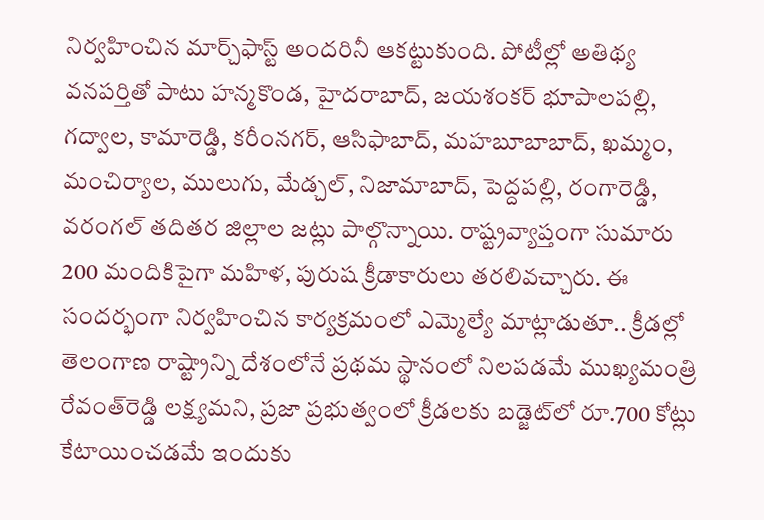నిర్వహించిన మార్చ్‌ఫాస్ట్‌ అందరినీ ఆకట్టుకుంది. పోటీల్లో అతిథ్య వనపర్తితో పాటు హన్మకొండ, హైదరాబాద్‌, జయశంకర్‌ భూపాలపల్లి, గద్వాల, కామారెడ్డి, కరీంనగర్‌, ఆసిఫాబాద్‌, మహబూబాబాద్‌, ఖమ్మం, మంచిర్యాల, ములుగు, మేడ్చల్‌, నిజామాబాద్‌, పెద్దపల్లి, రంగారెడ్డి, వరంగల్‌ తదితర జిల్లాల జట్లు పాల్గొన్నాయి. రాష్ట్రవ్యాప్తంగా సుమారు 200 మందికిపైగా మహిళ, పురుష క్రీడాకారులు తరలివచ్చారు. ఈ సందర్భంగా నిర్వహించిన కార్యక్రమంలో ఎమ్మెల్యే మాట్లాడుతూ.. క్రీడల్లో తెలంగాణ రాష్ట్రాన్ని దేశంలోనే ప్రథమ స్థానంలో నిలపడమే ముఖ్యమంత్రి రేవంత్‌రెడ్డి లక్ష్యమని, ప్రజా ప్రభుత్వంలో క్రీడలకు బడ్జెట్‌లో రూ.700 కోట్లు కేటాయించడమే ఇందుకు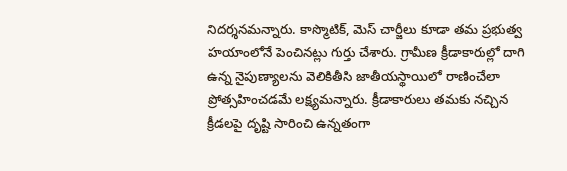నిదర్శనమన్నారు. కాస్మొటిక్‌, మెస్‌ చార్జీలు కూడా తమ ప్రభుత్వ హయాంలోనే పెంచినట్లు గుర్తు చేశారు. గ్రామీణ క్రీడాకారుల్లో దాగి ఉన్న నైపుణ్యాలను వెలికితీసి జాతీయస్థాయిలో రాణించేలా ప్రోత్సహించడమే లక్ష్యమన్నారు. క్రీడాకారులు తమకు నచ్చిన క్రీడలపై దృష్టి సారించి ఉన్నతంగా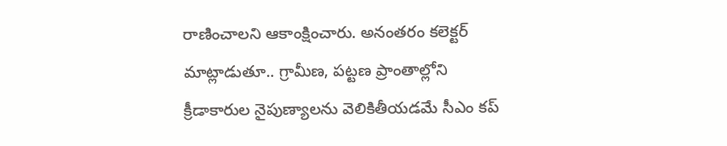రాణించాలని ఆకాంక్షించారు. అనంతరం కలెక్టర్‌ మాట్లాడుతూ.. గ్రామీణ, పట్టణ ప్రాంతాల్లోని క్రీడాకారుల నైపుణ్యాలను వెలికితీయడమే సీఎం కప్‌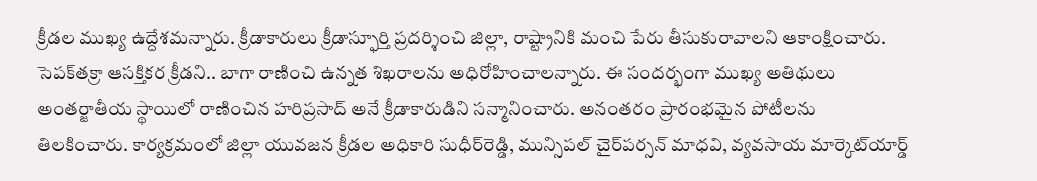క్రీడల ముఖ్య ఉద్దేశమన్నారు. క్రీడాకారులు క్రీడాస్ఫూర్తి ప్రదర్శించి జిల్లా, రాష్ట్రానికి మంచి పేరు తీసుకురావాలని ఆకాంక్షించారు. సెపక్‌తక్రా ఆసక్తికర క్రీడని.. బాగా రాణించి ఉన్నత శిఖరాలను అధిరోహించాలన్నారు. ఈ సందర్భంగా ముఖ్య అతిథులు అంతర్జాతీయ స్థాయిలో రాణించిన హరిప్రసాద్‌ అనే క్రీడాకారుడిని సన్మానించారు. అనంతరం ప్రారంభమైన పోటీలను తిలకించారు. కార్యక్రమంలో జిల్లా యువజన క్రీడల అధికారి సుధీర్‌రెడ్డి, మున్సిపల్‌ చైర్‌పర్సన్‌ మాధవి, వ్యవసాయ మార్కెట్‌యార్డ్‌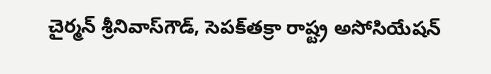చైర్మన్‌ శ్రీనివాస్‌గౌడ్‌, సెపక్‌తక్రా రాష్ట్ర అసోసియేషన్‌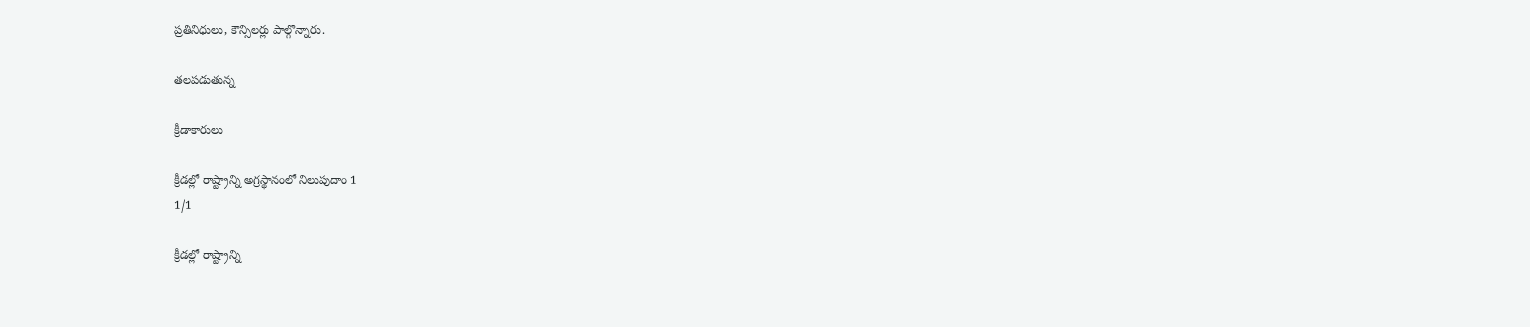ప్రతినిధులు, కౌన్సిలర్లు పాల్గొన్నారు.

తలపడుతున్న

క్రీడాకారులు

క్రీడల్లో రాష్ట్రాన్ని అగ్రస్థానంలో నిలుపుదాం 1
1/1

క్రీడల్లో రాష్ట్రాన్ని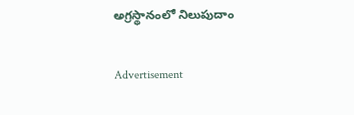అగ్రస్థానంలో నిలుపుదాం

Advertisement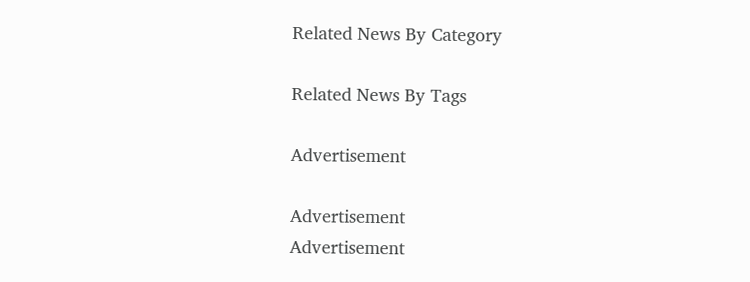Related News By Category

Related News By Tags

Advertisement

Advertisement
Advertisement